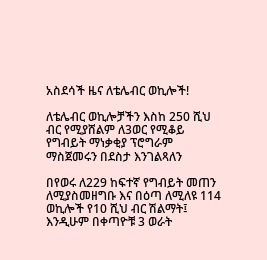አስደሳች ዜና ለቴሌብር ወኪሎች!

ለቴሌብር ወኪሎቻችን እስከ 250 ሺህ ብር የሚያሸልም ለ3ወር የሚቆይ የግብይት ማነቃቂያ ፕሮግራም ማስጀመሩን በደስታ እንገልጻለን

በየወሩ ለ229 ከፍተኛ የግብይት መጠን ለሚያስመዘግቡ እና በዕጣ ለሚለዩ 114 ወኪሎች የ10 ሺህ ብር ሽልማት፤
እንዲሁም በቀጣዮቹ 3 ወራት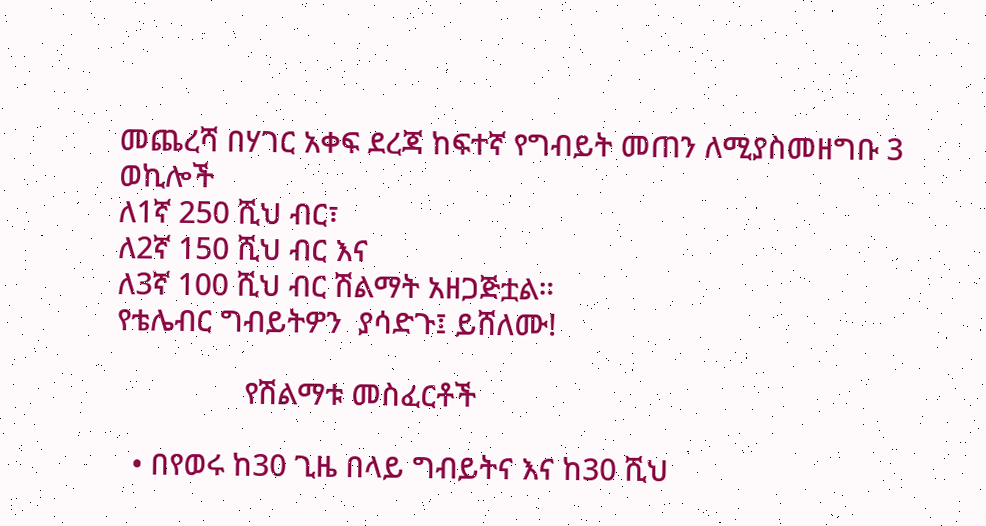መጨረሻ በሃገር አቀፍ ደረጃ ከፍተኛ የግብይት መጠን ለሚያስመዘግቡ 3 ወኪሎች
ለ1ኛ 250 ሺህ ብር፣
ለ2ኛ 150 ሺህ ብር እና
ለ3ኛ 100 ሺህ ብር ሽልማት አዘጋጅቷል።
የቴሌብር ግብይትዎን  ያሳድጉ፤ ይሸለሙ!

                የሽልማቱ መስፈርቶች

  • በየወሩ ከ30 ጊዜ በላይ ግብይትና እና ከ30 ሺህ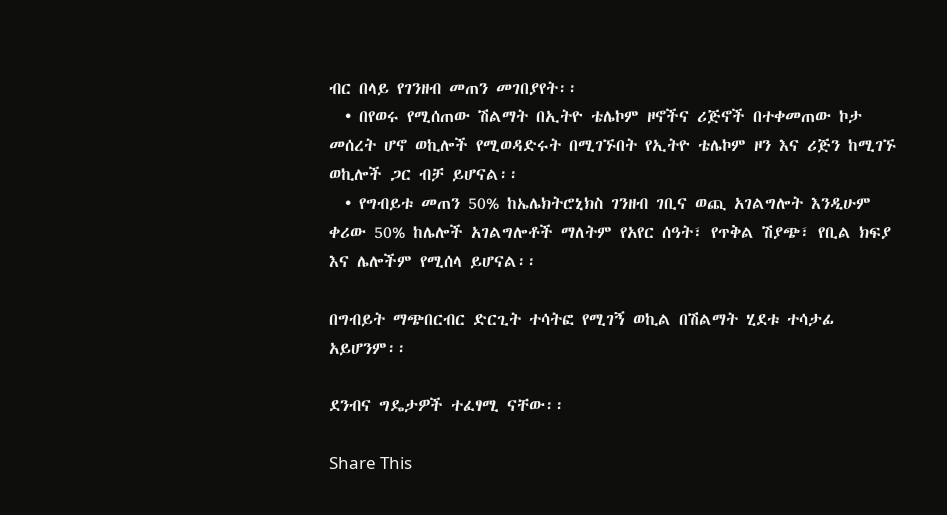ብር በላይ የገንዘብ መጠን መገበያየት፡፡
  • በየወሩ የሚሰጠው ሽልማት በኢትዮ ቴሌኮም ዞኖችና ሪጅኖች በተቀመጠው ኮታ መሰረት ሆኖ ወኪሎች የሚወዳድሩት በሚገኙበት የኢትዮ ቴሌኮም ዞን እና ሪጅን ከሚገኙ ወኪሎች ጋር ብቻ ይሆናል፡፡
  • የግብይቱ መጠን 50% ከኤሌክትሮኒክስ ገንዘብ ገቢና ወጪ አገልግሎት እንዲሁም ቀሪው 50% ከሌሎች አገልግሎቶች ማለትም የአየር ሰዓት፣ የጥቅል ሽያጭ፣ የቢል ክፍያ እና ሌሎችም የሚሰላ ይሆናል፡፡

በግብይት ማጭበርብር ድርጊት ተሳትፎ የሚገኝ ወኪል በሽልማት ሂደቱ ተሳታፊ አይሆንም፡፡

ደንብና ግዴታዎች ተፈፃሚ ናቸው፡፡

Share This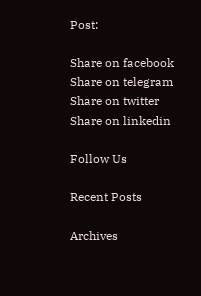Post:

Share on facebook
Share on telegram
Share on twitter
Share on linkedin

Follow Us

Recent Posts

Archives